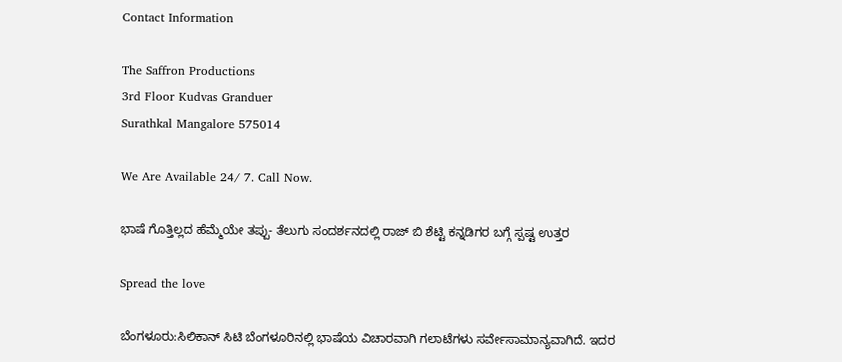Contact Information

The Saffron Productions
3rd Floor Kudvas Granduer
Surathkal Mangalore 575014

We Are Available 24/ 7. Call Now.

ಭಾಷೆ ಗೊತ್ತಿಲ್ಲದ ಹೆಮ್ಮೆಯೇ ತಪ್ಪು- ತೆಲುಗು ಸಂದರ್ಶನದಲ್ಲಿ ರಾಜ್ ಬಿ ಶೆಟ್ಟಿ ಕನ್ನಡಿಗರ ಬಗ್ಗೆ ಸ್ಪಷ್ಟ ಉತ್ತರ

Spread the love

ಬೆಂಗಳೂರು:ಸಿಲಿಕಾನ್‌ ಸಿಟಿ ಬೆಂಗಳೂರಿನಲ್ಲಿ ಭಾಷೆಯ ವಿಚಾರವಾಗಿ ಗಲಾಟೆಗಳು ಸರ್ವೇಸಾಮಾನ್ಯವಾಗಿದೆ. ಇದರ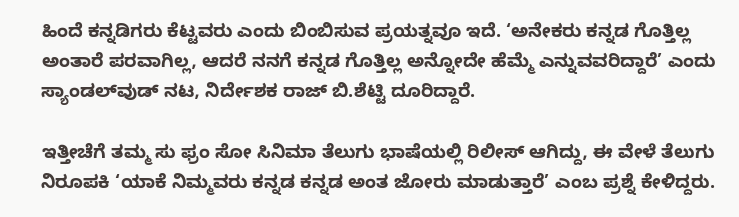ಹಿಂದೆ ಕನ್ನಡಿಗರು ಕೆಟ್ಟವರು ಎಂದು ಬಿಂಬಿಸುವ ಪ್ರಯತ್ನವೂ ಇದೆ. ‘ಅನೇಕರು ಕನ್ನಡ ಗೊತ್ತಿಲ್ಲ ಅಂತಾರೆ ಪರವಾಗಿಲ್ಲ, ಆದರೆ ನನಗೆ ಕನ್ನಡ ಗೊತ್ತಿಲ್ಲ ಅನ್ನೋದೇ ಹೆಮ್ಮೆ ಎನ್ನುವವರಿದ್ದಾರೆ’ ಎಂದು ಸ್ಯಾಂಡಲ್‌ವುಡ್‌ ನಟ, ನಿರ್ದೇಶಕ ರಾಜ್‌ ಬಿ.ಶೆಟ್ಟಿ ದೂರಿದ್ದಾರೆ.

ಇತ್ತೀಚೆಗೆ ತಮ್ಮ ಸು ಫ್ರಂ ಸೋ ಸಿನಿಮಾ ತೆಲುಗು ಭಾಷೆಯಲ್ಲಿ ರಿಲೀಸ್‌ ಆಗಿದ್ದು, ಈ ವೇಳೆ ತೆಲುಗು ನಿರೂಪಕಿ ‘ಯಾಕೆ ನಿಮ್ಮವರು ಕನ್ನಡ ಕನ್ನಡ ಅಂತ ಜೋರು ಮಾಡುತ್ತಾರೆ’ ಎಂಬ ಪ್ರಶ್ನೆ ಕೇಳಿದ್ದರು.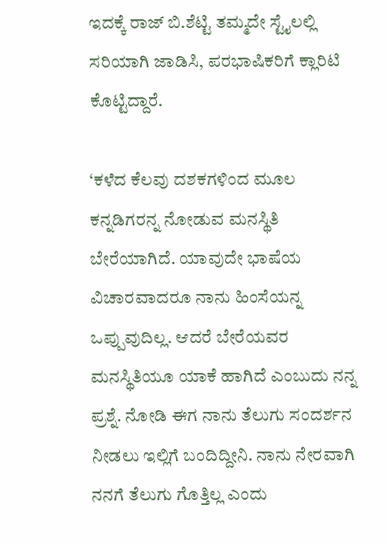ಇದಕ್ಕೆ ರಾಜ್‌ ಬಿ.ಶೆಟ್ಟಿ ತಮ್ಮದೇ ಸ್ಟೈಲಲ್ಲಿ ಸರಿಯಾಗಿ ಜಾಡಿಸಿ, ಪರಭಾಷಿಕರಿಗೆ ಕ್ಲಾರಿಟಿ ಕೊಟ್ಟಿದ್ದಾರೆ.

‘ಕಳೆದ ಕೆಲವು ದಶಕಗಳಿಂದ ಮೂಲ ಕನ್ನಡಿಗರನ್ನ ನೋಡುವ ಮನಸ್ಥಿತಿ ಬೇರೆಯಾಗಿದೆ. ಯಾವುದೇ ಭಾಷೆಯ ವಿಚಾರವಾದರೂ ನಾನು ಹಿಂಸೆಯನ್ನ ಒಪ್ಪುವುದಿಲ್ಲ. ಆದರೆ ಬೇರೆಯವರ ಮನಸ್ಥಿತಿಯೂ ಯಾಕೆ ಹಾಗಿದೆ ಎಂಬುದು ನನ್ನ ಪ್ರಶ್ನೆ. ನೋಡಿ ಈಗ ನಾನು ತೆಲುಗು ಸಂದರ್ಶನ ನೀಡಲು ಇಲ್ಲಿಗೆ ಬಂದಿದ್ದೀನಿ. ನಾನು ನೇರವಾಗಿ ನನಗೆ ತೆಲುಗು ಗೊತ್ತಿಲ್ಲ ಎಂದು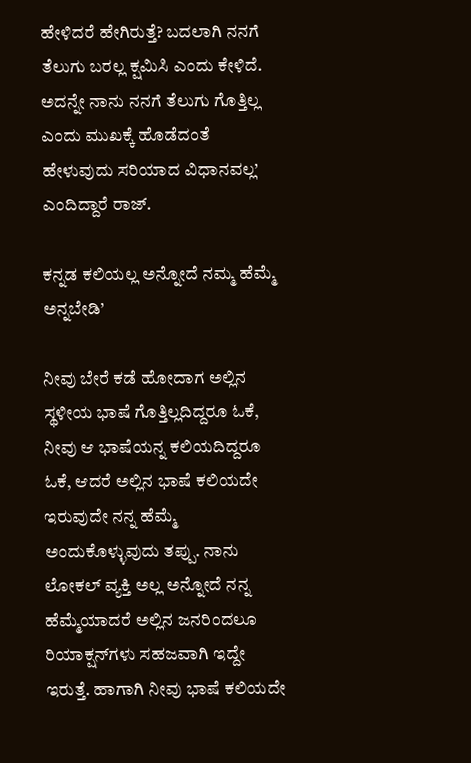ಹೇಳಿದರೆ ಹೇಗಿರುತ್ತೆ? ಬದಲಾಗಿ ನನಗೆ ತೆಲುಗು ಬರಲ್ಲ ಕ್ಷಮಿಸಿ ಎಂದು ಕೇಳಿದೆ. ಅದನ್ನೇ ನಾನು ನನಗೆ ತೆಲುಗು ಗೊತ್ತಿಲ್ಲ ಎಂದು ಮುಖಕ್ಕೆ ಹೊಡೆದಂತೆ ಹೇಳುವುದು ಸರಿಯಾದ ವಿಧಾನವಲ್ಲ’ ಎಂದಿದ್ದಾರೆ ರಾಜ್‌.

ಕನ್ನಡ ಕಲಿಯಲ್ಲ ಅನ್ನೋದೆ ನಮ್ಮ ಹೆಮ್ಮೆ ಅನ್ನಬೇಡಿ’

ನೀವು ಬೇರೆ ಕಡೆ ಹೋದಾಗ ಅಲ್ಲಿನ ಸ್ಥಳೀಯ ಭಾಷೆ ಗೊತ್ತಿಲ್ಲದಿದ್ದರೂ ಓಕೆ, ನೀವು ಆ ಭಾಷೆಯನ್ನ ಕಲಿಯದಿದ್ದರೂ ಓಕೆ, ಆದರೆ ಅಲ್ಲಿನ ಭಾಷೆ ಕಲಿಯದೇ ಇರುವುದೇ ನನ್ನ ಹೆಮ್ಮೆ ಅಂದುಕೊಳ್ಳುವುದು ತಪ್ಪು. ನಾನು ಲೋಕಲ್‌ ವ್ಯಕ್ತಿ ಅಲ್ಲ ಅನ್ನೋದೆ ನನ್ನ ಹೆಮ್ಮೆಯಾದರೆ ಅಲ್ಲಿನ ಜನರಿಂದಲೂ ರಿಯಾಕ್ಷನ್‌ಗಳು ಸಹಜವಾಗಿ ಇದ್ದೇ ಇರುತ್ತೆ. ಹಾಗಾಗಿ ನೀವು ಭಾಷೆ ಕಲಿಯದೇ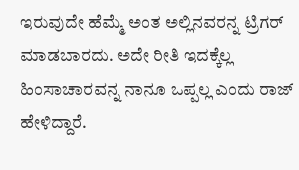ಇರುವುದೇ ಹೆಮ್ಮೆ ಅಂತ ಅಲ್ಲಿನವರನ್ನ ಟ್ರಿಗರ್‌ ಮಾಡಬಾರದು. ಅದೇ ರೀತಿ ಇದಕ್ಕೆಲ್ಲ ಹಿಂಸಾಚಾರವನ್ನ ನಾನೂ ಒಪ್ಪಲ್ಲ ಎಂದು ರಾಜ್‌ ಹೇಳಿದ್ದಾರೆ.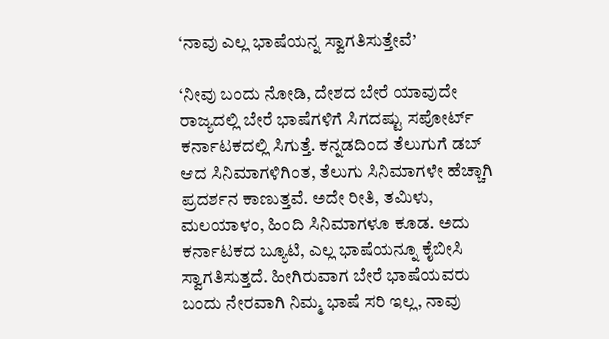‘ನಾವು ಎಲ್ಲ ಭಾಷೆಯನ್ನ ಸ್ವಾಗತಿಸುತ್ತೇವೆ’

‘ನೀವು ಬಂದು ನೋಡಿ, ದೇಶದ ಬೇರೆ ಯಾವುದೇ ರಾಜ್ಯದಲ್ಲಿ ಬೇರೆ ಭಾಷೆಗಳಿಗೆ ಸಿಗದಷ್ಟು ಸಪೋರ್ಟ್‌ ಕರ್ನಾಟಕದಲ್ಲಿ ಸಿಗುತ್ತೆ. ಕನ್ನಡದಿಂದ ತೆಲುಗುಗೆ ಡಬ್‌ ಆದ ಸಿನಿಮಾಗಳಿಗಿಂತ, ತೆಲುಗು ಸಿನಿಮಾಗಳೇ ಹೆಚ್ಚಾಗಿ ಪ್ರದರ್ಶನ ಕಾಣುತ್ತವೆ. ಅದೇ ರೀತಿ, ತಮಿಳು, ಮಲಯಾಳಂ, ಹಿಂದಿ ಸಿನಿಮಾಗಳೂ ಕೂಡ. ಅದು ಕರ್ನಾಟಕದ ಬ್ಯೂಟಿ, ಎಲ್ಲ ಭಾಷೆಯನ್ನೂ ಕೈಬೀಸಿ ಸ್ವಾಗತಿಸುತ್ತದೆ. ಹೀಗಿರುವಾಗ ಬೇರೆ ಭಾಷೆಯವರು ಬಂದು ನೇರವಾಗಿ ನಿಮ್ಮ ಭಾಷೆ ಸರಿ ಇಲ್ಲ, ನಾವು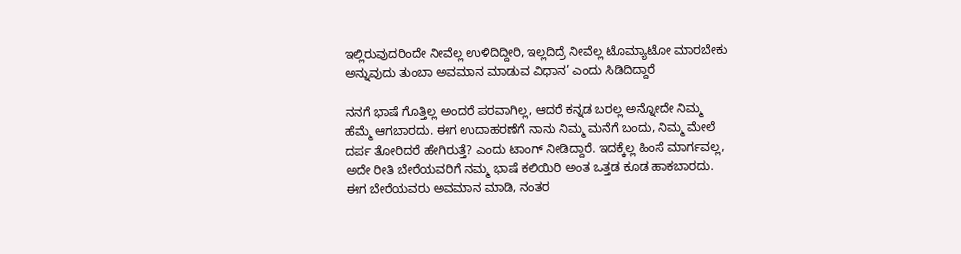ಇಲ್ಲಿರುವುದರಿಂದೇ ನೀವೆಲ್ಲ ಉಳಿದಿದ್ದೀರಿ, ಇಲ್ಲದಿದ್ರೆ ನೀವೆಲ್ಲ ಟೊಮ್ಯಾಟೋ ಮಾರಬೇಕು ಅನ್ನುವುದು ತುಂಬಾ ಅವಮಾನ ಮಾಡುವ ವಿಧಾನ’ ಎಂದು ಸಿಡಿದಿದ್ದಾರೆ

ನನಗೆ ಭಾಷೆ ಗೊತ್ತಿಲ್ಲ ಅಂದರೆ ಪರವಾಗಿಲ್ಲ, ಆದರೆ ಕನ್ನಡ ಬರಲ್ಲ ಅನ್ನೋದೇ ನಿಮ್ಮ ಹೆಮ್ಮೆ ಆಗಬಾರದು. ಈಗ ಉದಾಹರಣೆಗೆ ನಾನು ನಿಮ್ಮ ಮನೆಗೆ ಬಂದು, ನಿಮ್ಮ ಮೇಲೆ ದರ್ಪ ತೋರಿದರೆ ಹೇಗಿರುತ್ತೆ? ಎಂದು ಟಾಂಗ್‌ ನೀಡಿದ್ದಾರೆ. ಇದಕ್ಕೆಲ್ಲ ಹಿಂಸೆ ಮಾರ್ಗವಲ್ಲ, ಅದೇ ರೀತಿ ಬೇರೆಯವರಿಗೆ ನಮ್ಮ ಭಾಷೆ ಕಲಿಯಿರಿ ಅಂತ ಒತ್ತಡ ಕೂಡ ಹಾಕಬಾರದು. ಈಗ ಬೇರೆಯವರು ಅವಮಾನ ಮಾಡಿ, ನಂತರ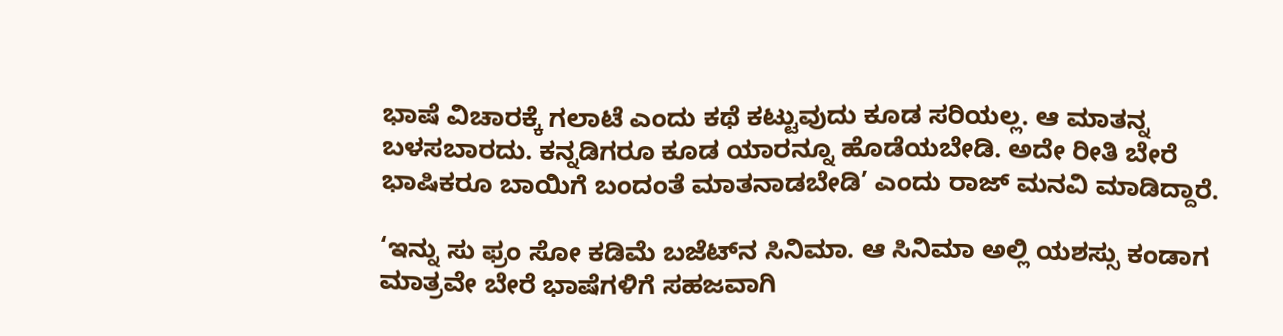ಭಾಷೆ ವಿಚಾರಕ್ಕೆ ಗಲಾಟೆ ಎಂದು ಕಥೆ ಕಟ್ಟುವುದು ಕೂಡ ಸರಿಯಲ್ಲ. ಆ ಮಾತನ್ನ ಬಳಸಬಾರದು. ಕನ್ನಡಿಗರೂ ಕೂಡ ಯಾರನ್ನೂ ಹೊಡೆಯಬೇಡಿ. ಅದೇ ರೀತಿ ಬೇರೆ ಭಾಷಿಕರೂ ಬಾಯಿಗೆ ಬಂದಂತೆ ಮಾತನಾಡಬೇಡಿ’ ಎಂದು ರಾಜ್‌ ಮನವಿ ಮಾಡಿದ್ದಾರೆ.

‘ಇನ್ನು ಸು ಫ್ರಂ ಸೋ ಕಡಿಮೆ ಬಜೆಟ್‌ನ ಸಿನಿಮಾ. ಆ ಸಿನಿಮಾ ಅಲ್ಲಿ ಯಶಸ್ಸು ಕಂಡಾಗ ಮಾತ್ರವೇ ಬೇರೆ ಭಾಷೆಗಳಿಗೆ ಸಹಜವಾಗಿ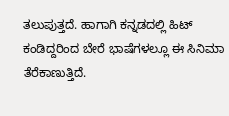ತಲುಪುತ್ತದೆ. ಹಾಗಾಗಿ ಕನ್ನಡದಲ್ಲಿ ಹಿಟ್‌ ಕಂಡಿದ್ದರಿಂದ ಬೇರೆ ಭಾಷೆಗಳಲ್ಲೂ ಈ ಸಿನಿಮಾ ತೆರೆಕಾಣುತ್ತಿದೆ.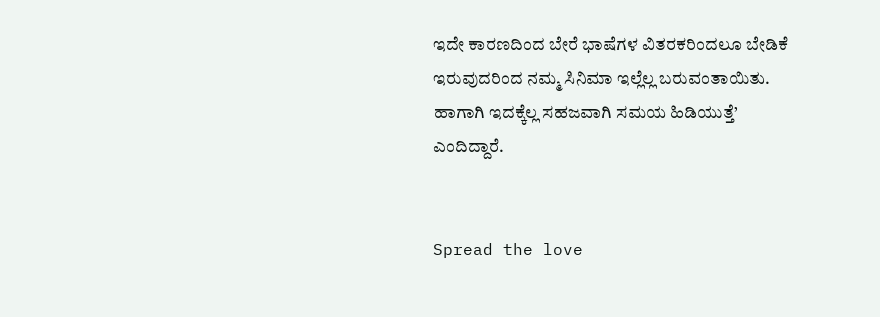ಇದೇ ಕಾರಣದಿಂದ ಬೇರೆ ಭಾಷೆಗಳ ವಿತರಕರಿಂದಲೂ ಬೇಡಿಕೆ ಇರುವುದರಿಂದ ನಮ್ಮ ಸಿನಿಮಾ ಇಲ್ಲೆಲ್ಲ ಬರುವಂತಾಯಿತು. ಹಾಗಾಗಿ ಇದಕ್ಕೆಲ್ಲ ಸಹಜವಾಗಿ ಸಮಯ ಹಿಡಿಯುತ್ತೆ’ ಎಂದಿದ್ದಾರೆ.


Spread the love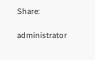Share:

administrator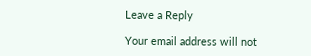Leave a Reply

Your email address will not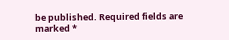be published. Required fields are marked *